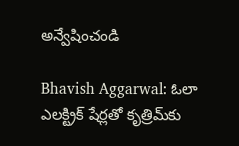అన్వేషించండి

Bhavish Aggarwal: ఓలా ఎలక్ట్రిక్ షేర్లతో కృత్రిమ్‌కు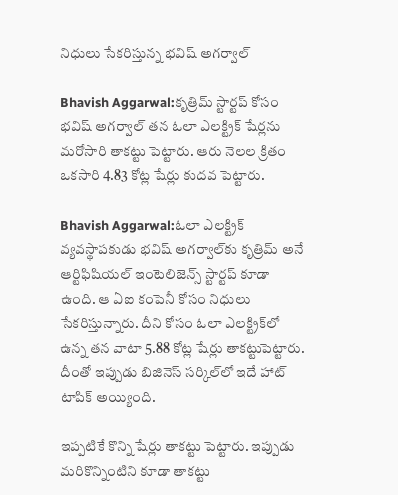నిధులు సేకరిస్తున్న భవిష్ అగర్వాల్

Bhavish Aggarwal:కృత్రిమ్‌ స్టార్టప్‌ కోసం భవిష్‌ అగర్వాల్‌ తన ఓలా ఎలక్ట్రిక్‌ షేర్లను మరోసారి తాకట్టు పెట్టారు. ఆరు నెలల క్రితం ఒకసారి 4.83 కోట్ల షేర్లు కుదవ పెట్టారు.

Bhavish Aggarwal:ఓలా ఎలక్ట్రిక్ వ్యవస్థాపకుడు భవిష్‌ అగర్వాల్‌కు కృత్రిమ్‌ అనే ఆర్టిఫిషియల్ ఇంటెలిజెన్స్ స్టార్టప్‌ కూడా ఉంది. ఆ ఏఐ కంపెనీ కోసం నిధులు సేకరిస్తున్నారు. దీని కోసం ఓలా ఎలక్ట్రిక్‌లో ఉన్న తన వాటా 5.88 కోట్ల షేర్లు తాకట్టుపెట్టారు. దీంతో ఇప్పుడు బిజినెస్ సర్కిల్‌లో ఇదే హాట్‌ టాపిక్ అయ్యింది.

ఇప్పటికే కొన్ని షేర్లు తాకట్టు పెట్టారు. ఇప్పుడు మరికొన్నింటిని కూడా తాకట్టు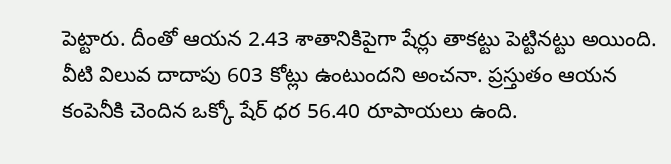పెట్టారు. దీంతో ఆయన 2.43 శాతానికిపైగా షేర్లు తాకట్టు పెట్టినట్టు అయింది. వీటి విలువ దాదాపు 603 కోట్లు ఉంటుందని అంచనా. ప్రస్తుతం ఆయన కంపెనీకి చెందిన ఒక్కో షేర్ ధర 56.40 రూపాయలు ఉంది.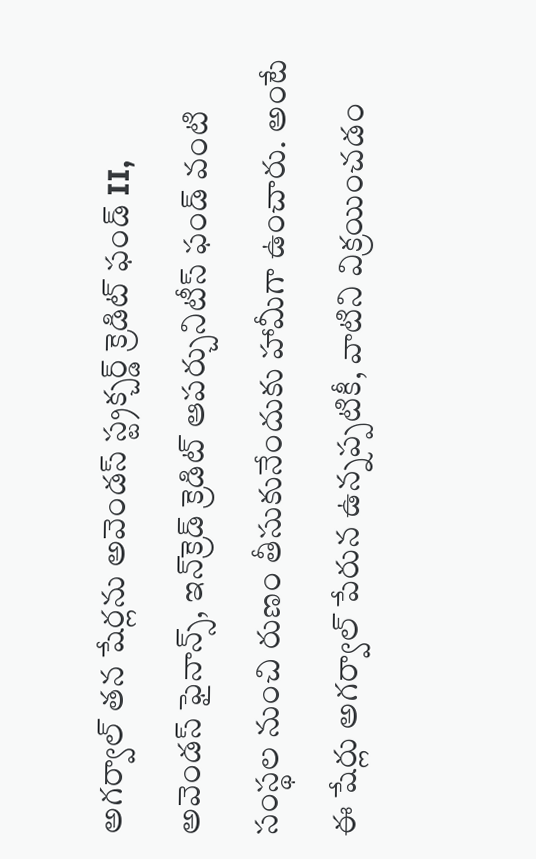అగర్వాల్‌ తన షేర్లను అవెండస్‌ స్ట్రక్చర్డ్‌ క్రెడిట్‌ ఫండ్ II, అవెండస్‌ ఫైనాన్స్‌, ఇన్‌క్రెడ్‌ క్రెడిట్‌ ఆపర్చునిటీస్‌ ఫండ్‌ వంటి సంస్థల నుంచి రుణం తీసుకునేందుకు హామీగా ఉంచారు. అంటే ఈ షేర్లు అగర్వాల్ పేరున ఉన్నప్పటికీ, వాటిని విక్రయించడం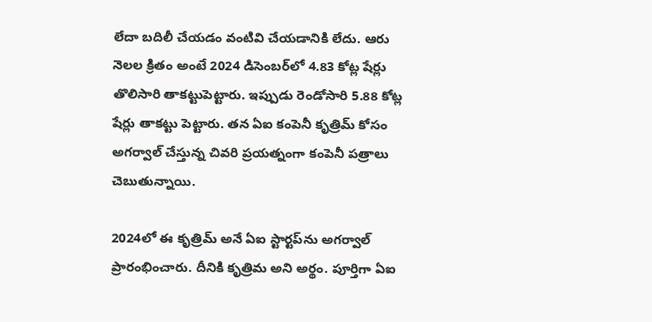లేదా బదిలీ చేయడం వంటివి చేయడానికి లేదు. ఆరు నెలల క్రితం అంటే 2024 డిసెంబర్‌లో 4.83 కోట్ల షేర్లు తొలిసారి తాకట్టుపెట్టారు. ఇప్పుడు రెండోసారి 5.88 కోట్ల షేర్లు తాకట్టు పెట్టారు. తన ఏఐ కంపెనీ కృత్రిమ్‌ కోసం అగర్వాల్ చేస్తున్న చివరి ప్రయత్నంగా కంపెనీ పత్రాలు చెబుతున్నాయి.

2024లో ఈ కృత్రిమ్‌ అనే ఏఐ స్టార్టప్‌ను అగర్వాల్ ప్రారంభించారు. దీనికి కృత్రిమ అని అర్థం. పూర్తిగా ఏఐ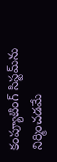కంప్యూటింగ్‌ సిస్టమ్‌ను నిర్మించడమే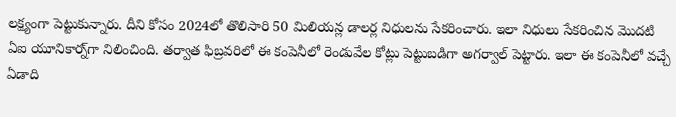లక్ష్యంగా పెట్టుకున్నారు. దీని కోసం 2024లో తొలిసారి 50 మిలియన్ల డాలర్ల నిధులను సేకరించారు. ఇలా నిధులు సేకరించిన మొదటి ఏఐ యూనికార్న్‌గా నిలించింది. తర్వాత ఫిబ్రవరిలో ఈ కంపెనీలో రెండువేల కోట్లు పెట్టుబడిగా అగర్వాల్ పెట్టారు. ఇలా ఈ కంపెనీలో వచ్చే ఏడాది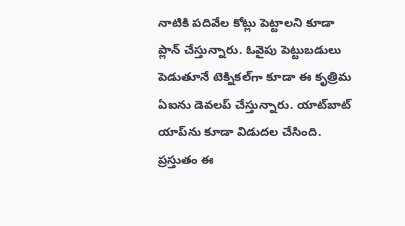నాటికి పదివేల కోట్లు పెట్టాలని కూడా ప్లాన్ చేస్తున్నారు. ఓవైపు పెట్టుబడులు పెడుతూనే టెక్నికల్‌గా కూడా ఈ కృత్రిమ ఏఐను డెవలప్ చేస్తున్నారు. యాట్‌బాట్ యాప్‌ను కూడా విడుదల చేసింది. ప్రస్తుతం ఈ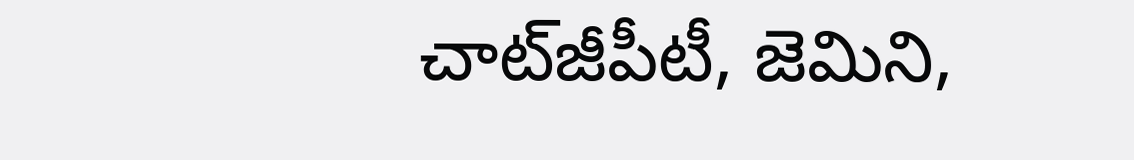చాట్‌జీపీటీ, జెమిని,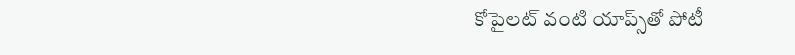కోపైలట్‌ వంటి యాప్స్‌తో పోటీ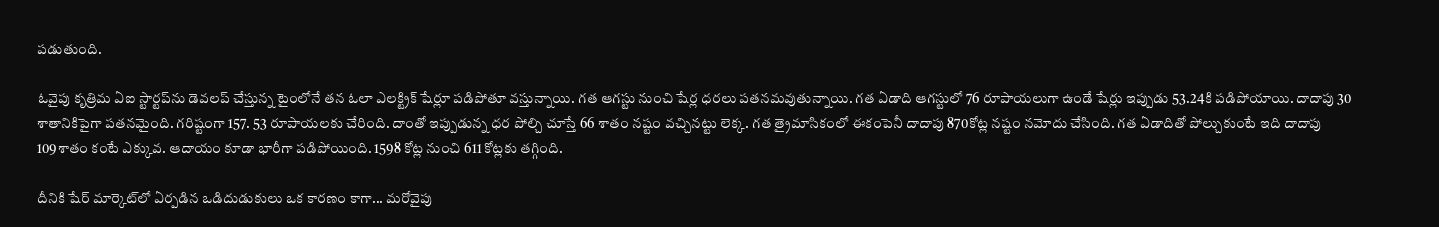పడుతుంది.

ఓవైపు కృత్రిమ ఏఐ స్టార్టప్‌ను డెవలప్ చేస్తున్న టైంలోనే తన ఓలా ఎలక్ట్రిక్‌ షేర్లూ పడిపోతూ వస్తున్నాయి. గత ఆగస్టు నుంచి షేర్ల ధరలు పతనమవుతున్నాయి. గత ఏడాది ఆగస్టులో 76 రూపాయలుగా ఉండే షేర్లు ఇప్పుడు 53.24కి పడిపోయాయి. దాదాపు 30 శాతానికిపైగా పతనమైంది. గరిష్టంగా 157. 53 రూపాయలకు చేరింది. దాంతో ఇప్పుడున్న ధర పోల్చి చూస్తే 66 శాతం నష్టం వచ్చినట్టు లెక్క. గత త్రైమాసికంలో ఈకంపెనీ దాదాపు 870కోట్ల నష్టం నమోదు చేసింది. గత ఏడాదితో పోల్చుకుంటే ఇది దాదాపు 109శాతం కంటే ఎక్కువ. ఆదాయం కూడా భారీగా పడిపోయింది. 1598 కోట్ల నుంచి 611 కోట్లకు తగ్గింది.

దీనికి షేర్ మార్కెట్‌లో ఏర్పడిన ఒడిదుడుకులు ఒక కారణం కాగా... మరోవైపు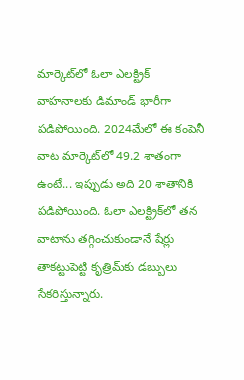మార్కెట్‌లో ఓలా ఎలక్ట్రిక్‌ వాహనాలకు డిమాండ్ భారీగా పడిపోయింది. 2024మేలో ఈ కంపెనీ వాట మార్కెట్‌లో 49.2 శాతంగా ఉంటే... ఇప్పుడు అది 20 శాతానికి పడిపోయింది. ఓలా ఎలక్ట్రిక్‌లో తన వాటాను తగ్గించుకుండానే షేర్లు తాకట్టుపెట్టి కృత్రిమ్‌కు డబ్బులు సేకరిస్తున్నారు.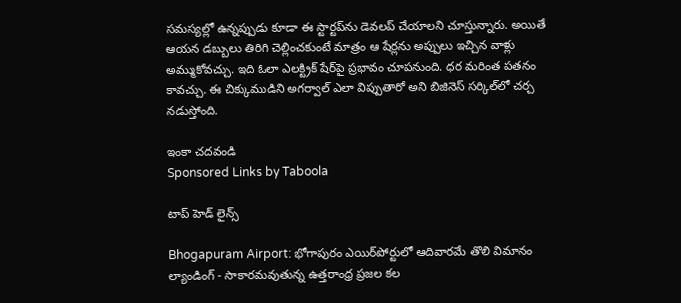సమస్యల్లో ఉన్నప్పుడు కూడా ఈ స్టార్టప్‌ను డెవలప్ చేయాలని చూస్తున్నారు. అయితే ఆయన డబ్బులు తిరిగి చెల్లించకుంటే మాత్రం ఆ షేర్లను అప్పులు ఇచ్చిన వాళ్లు అమ్ముకోవచ్చు. ఇది ఓలా ఎలక్ట్రిక్‌ షేర్‌పై ప్రభావం చూపనుంది. ధర మరింత పతనం కావచ్చు. ఈ చిక్కుముడిని అగర్వాల్ ఎలా విప్పుతారో అని బిజినెస్‌ సర్కిల్‌లో చర్చ నడుస్తోంది.

ఇంకా చదవండి
Sponsored Links by Taboola

టాప్ హెడ్ లైన్స్

Bhogapuram Airport: భోగాపురం ఎయిర్‌పోర్టులో ఆదివారమే తొలి విమానం ల్యాండింగ్ - సాకారమవుతున్న ఉత్తరాంధ్ర ప్రజల కల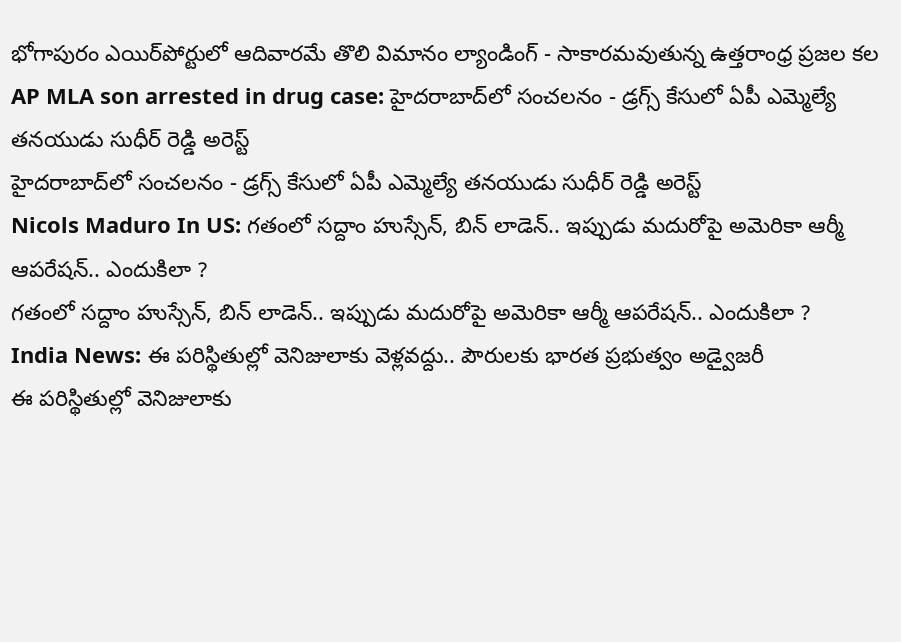భోగాపురం ఎయిర్‌పోర్టులో ఆదివారమే తొలి విమానం ల్యాండింగ్ - సాకారమవుతున్న ఉత్తరాంధ్ర ప్రజల కల
AP MLA son arrested in drug case: హైదరాబాద్‌లో సంచలనం - డ్రగ్స్ కేసులో ఏపీ ఎమ్మెల్యే తనయుడు సుధీర్ రెడ్డి అరెస్ట్
హైదరాబాద్‌లో సంచలనం - డ్రగ్స్ కేసులో ఏపీ ఎమ్మెల్యే తనయుడు సుధీర్ రెడ్డి అరెస్ట్
Nicols Maduro In US: గతంలో సద్దాం హుస్సేన్, బిన్ లాడెన్.. ఇప్పుడు మదురోపై అమెరికా ఆర్మీ ఆపరేషన్.. ఎందుకిలా ?
గతంలో సద్దాం హుస్సేన్, బిన్ లాడెన్.. ఇప్పుడు మదురోపై అమెరికా ఆర్మీ ఆపరేషన్.. ఎందుకిలా ?
India News: ఈ పరిస్థితుల్లో వెనిజులాకు వెళ్లవద్దు.. పౌరులకు భారత ప్రభుత్వం అడ్వైజరీ
ఈ పరిస్థితుల్లో వెనిజులాకు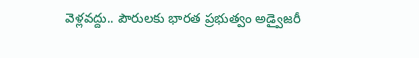వెళ్లవద్దు.. పౌరులకు భారత ప్రభుత్వం అడ్వైజరీ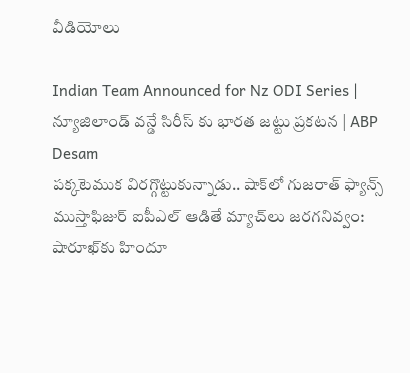వీడియోలు

Indian Team Announced for Nz ODI Series | న్యూజిలాండ్ వన్డే సిరీస్ కు భారత జట్టు ప్రకటన | ABP Desam
పక్కటెముక విరగ్గొట్టుకున్నాడు.. షాక్‌లో గుజరాత్ ఫ్యాన్స్
ముస్తాఫిజుర్‌ ఐపీఎల్ ఆడితే మ్యాచ్‌లు జరగనివ్వం: షారూఖ్‌కు హిందూ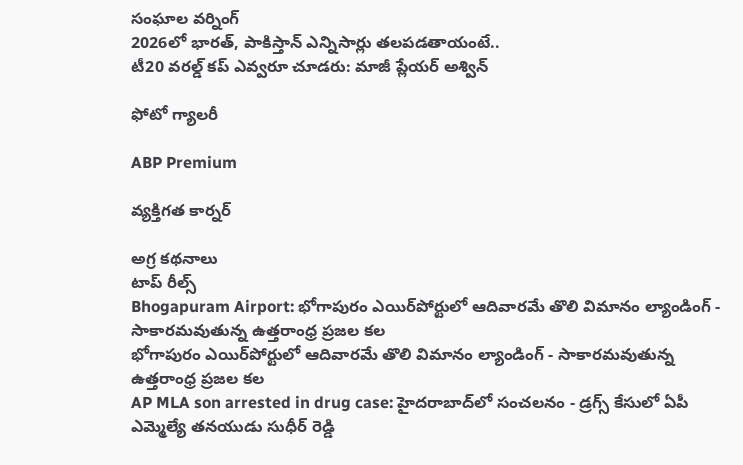సంఘాల వర్నింగ్
2026లో భారత్, పాకిస్తాన్ ఎన్నిసార్లు తలపడతాయంటే..
టీ20 వరల్డ్ కప్ ఎవ్వరూ చూడరు: మాజీ ప్లేయర్ అశ్విన్

ఫోటో గ్యాలరీ

ABP Premium

వ్యక్తిగత కార్నర్

అగ్ర కథనాలు
టాప్ రీల్స్
Bhogapuram Airport: భోగాపురం ఎయిర్‌పోర్టులో ఆదివారమే తొలి విమానం ల్యాండింగ్ - సాకారమవుతున్న ఉత్తరాంధ్ర ప్రజల కల
భోగాపురం ఎయిర్‌పోర్టులో ఆదివారమే తొలి విమానం ల్యాండింగ్ - సాకారమవుతున్న ఉత్తరాంధ్ర ప్రజల కల
AP MLA son arrested in drug case: హైదరాబాద్‌లో సంచలనం - డ్రగ్స్ కేసులో ఏపీ ఎమ్మెల్యే తనయుడు సుధీర్ రెడ్డి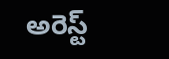అరెస్ట్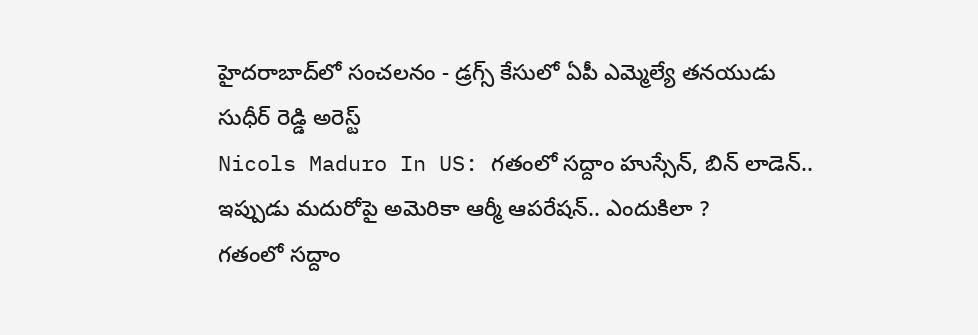హైదరాబాద్‌లో సంచలనం - డ్రగ్స్ కేసులో ఏపీ ఎమ్మెల్యే తనయుడు సుధీర్ రెడ్డి అరెస్ట్
Nicols Maduro In US: గతంలో సద్దాం హుస్సేన్, బిన్ లాడెన్.. ఇప్పుడు మదురోపై అమెరికా ఆర్మీ ఆపరేషన్.. ఎందుకిలా ?
గతంలో సద్దాం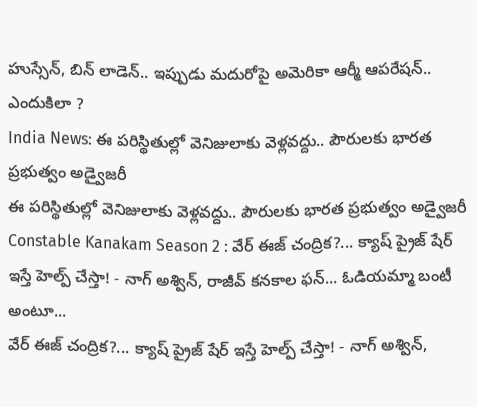హుస్సేన్, బిన్ లాడెన్.. ఇప్పుడు మదురోపై అమెరికా ఆర్మీ ఆపరేషన్.. ఎందుకిలా ?
India News: ఈ పరిస్థితుల్లో వెనిజులాకు వెళ్లవద్దు.. పౌరులకు భారత ప్రభుత్వం అడ్వైజరీ
ఈ పరిస్థితుల్లో వెనిజులాకు వెళ్లవద్దు.. పౌరులకు భారత ప్రభుత్వం అడ్వైజరీ
Constable Kanakam Season 2 : వేర్ ఈజ్ చంద్రిక?... క్యాష్ ప్రైజ్ షేర్ ఇస్తే హెల్ప్ చేస్తా! - నాగ్ అశ్విన్, రాజీవ్ కనకాల ఫన్... ఓడియమ్మా బంటీ అంటూ...
వేర్ ఈజ్ చంద్రిక?... క్యాష్ ప్రైజ్ షేర్ ఇస్తే హెల్ప్ చేస్తా! - నాగ్ అశ్విన్,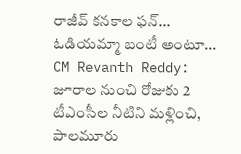రాజీవ్ కనకాల ఫన్... ఓడియమ్మా బంటీ అంటూ...
CM Revanth Reddy: జూరాల నుంచి రోజుకు 2 టీఎంసీల నీటిని మళ్లించి, పాలమూరు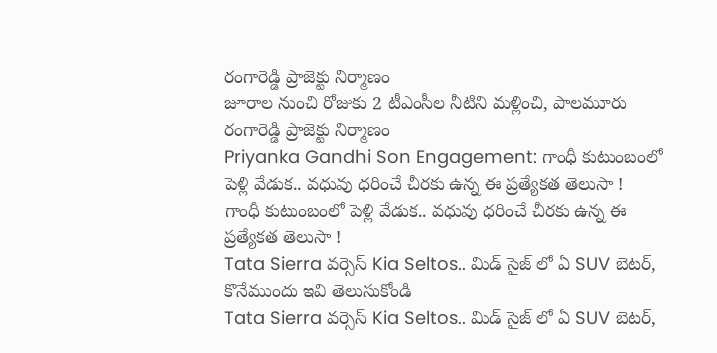రంగారెడ్డి ప్రాజెక్టు నిర్మాణం
జూరాల నుంచి రోజుకు 2 టీఎంసీల నీటిని మళ్లించి, పాలమూరు రంగారెడ్డి ప్రాజెక్టు నిర్మాణం
Priyanka Gandhi Son Engagement: గాంధీ కుటుంబంలో పెళ్లి వేడుక.. వధువు ధరించే చీరకు ఉన్న ఈ ప్రత్యేకత తెలుసా !
గాంధీ కుటుంబంలో పెళ్లి వేడుక.. వధువు ధరించే చీరకు ఉన్న ఈ ప్రత్యేకత తెలుసా !
Tata Sierra వర్సెస్ Kia Seltos.. మిడ్ సైజ్ లో ఏ SUV బెటర్, కొనేముందు ఇవి తెలుసుకోండి
Tata Sierra వర్సెస్ Kia Seltos.. మిడ్ సైజ్ లో ఏ SUV బెటర్,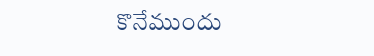కొనేముందు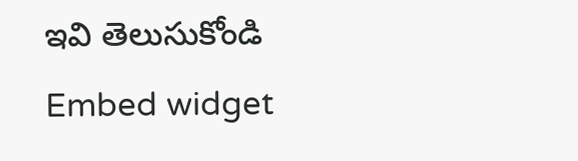ఇవి తెలుసుకోండి
Embed widget